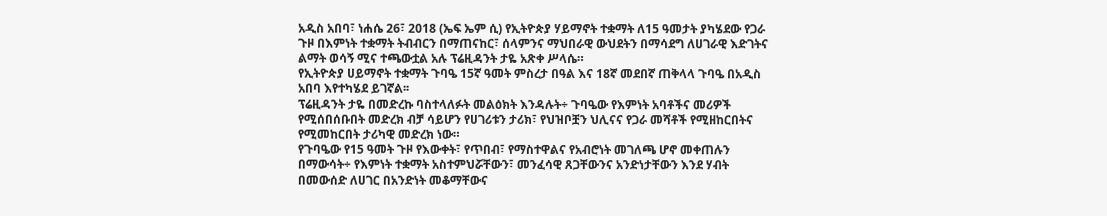አዲስ አበባ፣ ነሐሴ 26፣ 2018 (ኤፍ ኤም ሲ) የኢትዮጵያ ሃይማኖት ተቋማት ለ15 ዓመታት ያካሄደው የጋራ ጉዞ በእምነት ተቋማት ትብብርን በማጠናከር፣ ሰላምንና ማህበራዊ ውህደትን በማሳደግ ለሀገራዊ እድገትና ልማት ወሳኝ ሚና ተጫውቷል አሉ ፕሬዚዳንት ታዬ አጽቀ ሥላሴ።
የኢትዮጵያ ሀይማኖት ተቋማት ጉባዔ 15ኛ ዓመት ምስረታ በዓል እና 18ኛ መደበኛ ጠቅላላ ጉባዔ በአዲስ አበባ እየተካሄደ ይገኛል፡፡
ፕሬዚዳንት ታዬ በመድረኩ ባስተላለፉት መልዕክት እንዳሉት÷ ጉባዔው የእምነት አባቶችና መሪዎች የሚሰበሰቡበት መድረክ ብቻ ሳይሆን የሀገሪቱን ታሪክ፣ የህዝቦቿን ህሊናና የጋራ መሻቶች የሚዘከርበትና የሚመከርበት ታሪካዊ መድረክ ነው።
የጉባዔው የ15 ዓመት ጉዞ የእውቀት፣ የጥበብ፣ የማስተዋልና የአብሮነት መገለጫ ሆኖ መቀጠሉን በማውሳት÷ የእምነት ተቋማት አስተምህሯቸውን፣ መንፈሳዊ ጸጋቸውንና አንድነታቸውን እንደ ሃብት በመውሰድ ለሀገር በአንድነት መቆማቸውና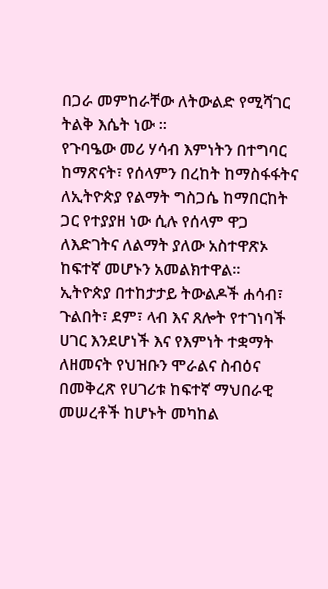በጋራ መምከራቸው ለትውልድ የሚሻገር ትልቅ እሴት ነው ።
የጉባዔው መሪ ሃሳብ እምነትን በተግባር ከማጽናት፣ የሰላምን በረከት ከማስፋፋትና ለኢትዮጵያ የልማት ግስጋሴ ከማበርከት ጋር የተያያዘ ነው ሲሉ የሰላም ዋጋ ለእድገትና ለልማት ያለው አስተዋጽኦ ከፍተኛ መሆኑን አመልክተዋል።
ኢትዮጵያ በተከታታይ ትውልዶች ሐሳብ፣ ጉልበት፣ ደም፣ ላብ እና ጸሎት የተገነባች ሀገር እንደሆነች እና የእምነት ተቋማት ለዘመናት የህዝቡን ሞራልና ስብዕና በመቅረጽ የሀገሪቱ ከፍተኛ ማህበራዊ መሠረቶች ከሆኑት መካከል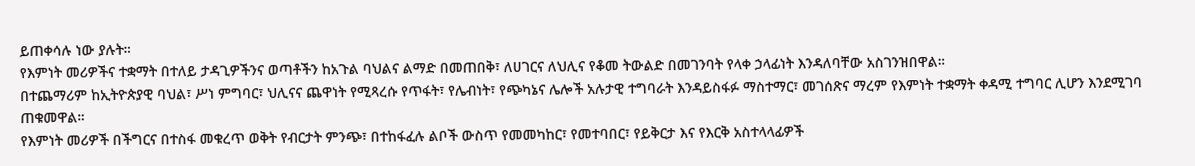ይጠቀሳሉ ነው ያሉት።
የእምነት መሪዎችና ተቋማት በተለይ ታዳጊዎችንና ወጣቶችን ከአጉል ባህልና ልማድ በመጠበቅ፣ ለሀገርና ለህሊና የቆመ ትውልድ በመገንባት የላቀ ኃላፊነት እንዳለባቸው አስገንዝበዋል።
በተጨማሪም ከኢትዮጵያዊ ባህል፣ ሥነ ምግባር፣ ህሊናና ጨዋነት የሚጻረሱ የጥፋት፣ የሌብነት፣ የጭካኔና ሌሎች አሉታዊ ተግባራት እንዳይስፋፉ ማስተማር፣ መገሰጽና ማረም የእምነት ተቋማት ቀዳሚ ተግባር ሊሆን እንደሚገባ ጠቁመዋል።
የእምነት መሪዎች በችግርና በተስፋ መቁረጥ ወቅት የብርታት ምንጭ፣ በተከፋፈሉ ልቦች ውስጥ የመመካከር፣ የመተባበር፣ የይቅርታ እና የእርቅ አስተላላፊዎች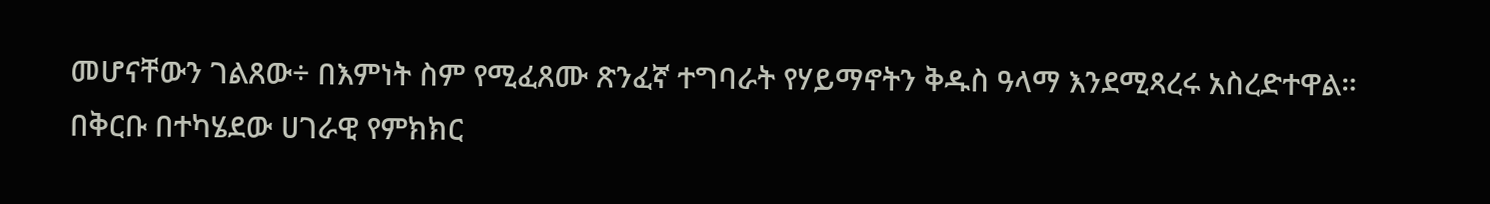መሆናቸውን ገልጸው÷ በእምነት ስም የሚፈጸሙ ጽንፈኛ ተግባራት የሃይማኖትን ቅዱስ ዓላማ እንደሚጻረሩ አስረድተዋል።
በቅርቡ በተካሄደው ሀገራዊ የምክክር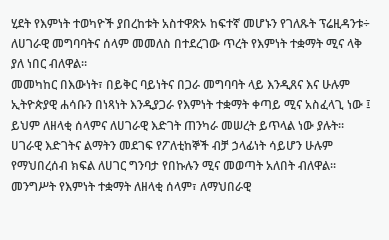ሂደት የእምነት ተወካዮች ያበረከቱት አስተዋጽኦ ከፍተኛ መሆኑን የገለጹት ፕሬዚዳንቱ÷ ለሀገራዊ መግባባትና ሰላም መመለስ በተደረገው ጥረት የእምነት ተቋማት ሚና ላቅ ያለ ነበር ብለዋል።
መመካከር በእውነት፣ በይቅር ባይነትና በጋራ መግባባት ላይ እንዲጸና እና ሁሉም ኢትዮጵያዊ ሐሳቡን በነጻነት እንዲያጋራ የእምነት ተቋማት ቀጣይ ሚና አስፈላጊ ነው ፤ ይህም ለዘላቂ ሰላምና ለሀገራዊ እድገት ጠንካራ መሠረት ይጥላል ነው ያሉት።
ሀገራዊ እድገትና ልማትን መደገፍ የፖለቲከኞች ብቻ ኃላፊነት ሳይሆን ሁሉም የማህበረሰብ ክፍል ለሀገር ግንባታ የበኩሉን ሚና መወጣት አለበት ብለዋል፡፡
መንግሥት የእምነት ተቋማት ለዘላቂ ሰላም፣ ለማህበራዊ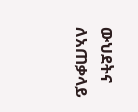ውህደትና ለአጠቃላይ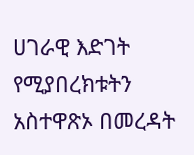ሀገራዊ እድገት የሚያበረክቱትን አስተዋጽኦ በመረዳት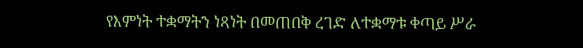የእምነት ተቋማትን ነጻነት በመጠበቅ ረገድ ለተቋማቱ ቀጣይ ሥራ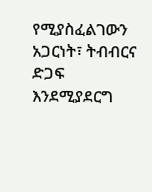የሚያስፈልገውን አጋርነት፣ ትብብርና ድጋፍ እንደሚያደርግ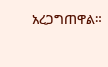አረጋግጠዋል።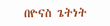በዮናስ ጌትነት